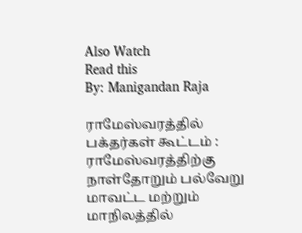Also Watch
Read this
By: Manigandan Raja

ராமேஸ்வரத்தில் பக்தர்கள் கூட்டம் :
ராமேஸ்வரத்திற்கு நாள்தோறும் பல்வேறு மாவட்ட மற்றும் மாநிலத்தில்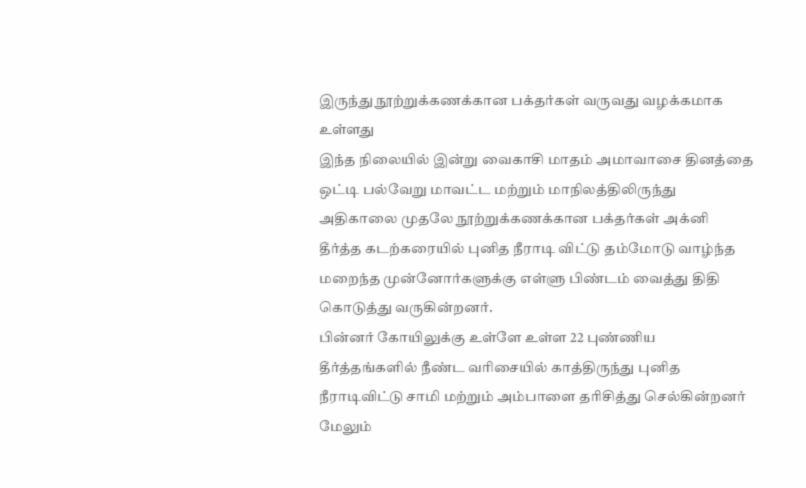இருந்து நூற்றுக்கணக்கான பக்தர்கள் வருவது வழக்கமாக உள்ளது
இந்த நிலையில் இன்று வைகாசி மாதம் அமாவாசை தினத்தை ஒட்டி பல்வேறு மாவட்ட மற்றும் மாநிலத்திலிருந்து அதிகாலை முதலே நூற்றுக்கணக்கான பக்தர்கள் அக்னி தீர்த்த கடற்கரையில் புனித நீராடி விட்டு தம்மோடு வாழ்ந்த மறைந்த முன்னோர்களுக்கு எள்ளு பிண்டம் வைத்து திதி கொடுத்து வருகின்றனர்.
பின்னர் கோயிலுக்கு உள்ளே உள்ள 22 புண்ணிய தீர்த்தங்களில் நீண்ட வரிசையில் காத்திருந்து புனித நீராடிவிட்டு சாமி மற்றும் அம்பாளை தரிசித்து செல்கின்றனர் மேலும்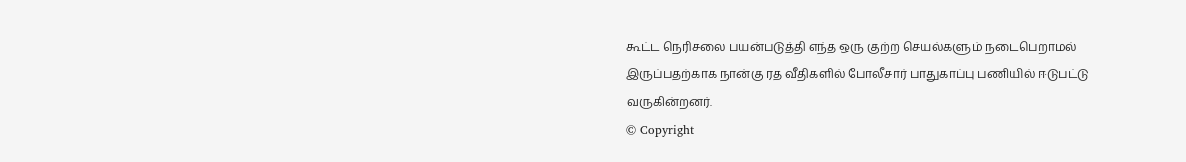கூட்ட நெரிசலை பயன்படுத்தி எந்த ஒரு குற்ற செயல்களும் நடைபெறாமல் இருப்பதற்காக நான்கு ரத வீதிகளில் போலீசார் பாதுகாப்பு பணியில் ஈடுபட்டு வருகின்றனர்.
© Copyright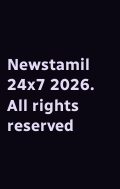Newstamil 24x7 2026. All rights reserved